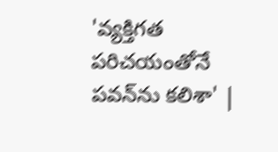'వ్యక్తిగత పరిచయంతోనే పవన్‌ను కలిశా' |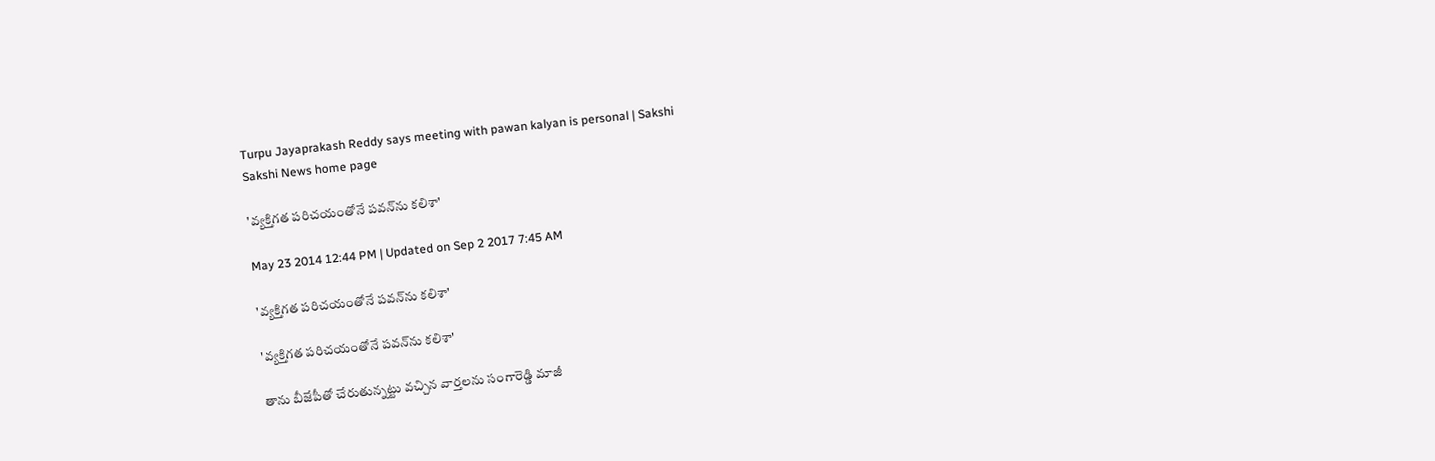Turpu Jayaprakash Reddy says meeting with pawan kalyan is personal | Sakshi
Sakshi News home page

'వ్యక్తిగత పరిచయంతోనే పవన్‌ను కలిశా'

May 23 2014 12:44 PM | Updated on Sep 2 2017 7:45 AM

'వ్యక్తిగత పరిచయంతోనే పవన్‌ను కలిశా'

'వ్యక్తిగత పరిచయంతోనే పవన్‌ను కలిశా'

తాను బీజేపీతో చేరుతున్నట్టు వచ్చిన వార్తలను సంగారెడ్డి మాజీ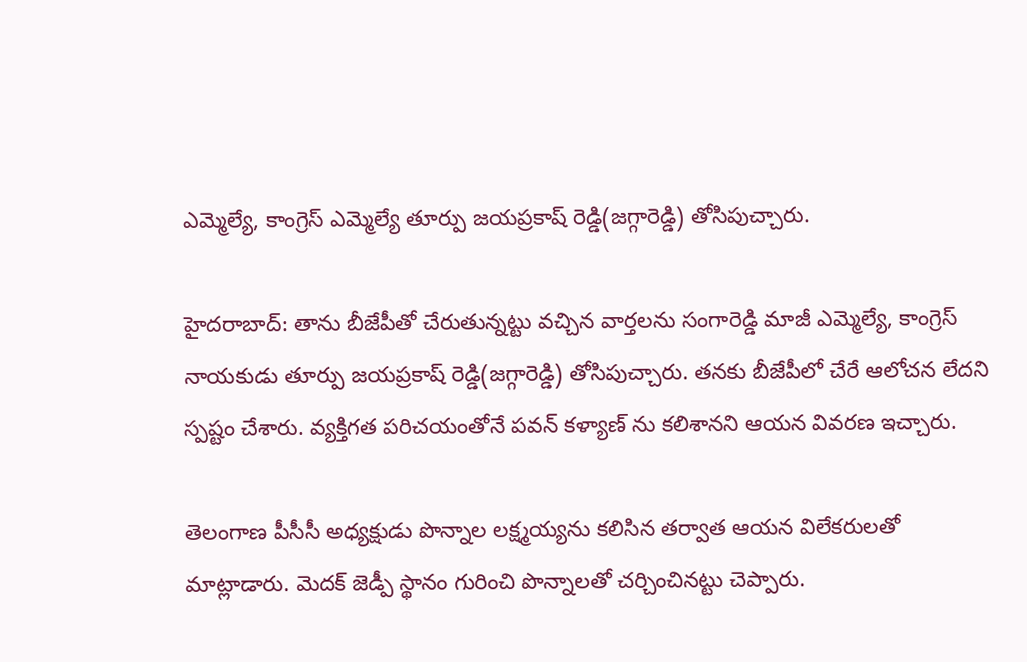ఎమ్మెల్యే, కాంగ్రెస్ ఎమ్మెల్యే తూర్పు జయప్రకాష్ రెడ్డి(జగ్గారెడ్డి) తోసిపుచ్చారు.

హైదరాబాద్: తాను బీజేపీతో చేరుతున్నట్టు వచ్చిన వార్తలను సంగారెడ్డి మాజీ ఎమ్మెల్యే, కాంగ్రెస్ నాయకుడు తూర్పు జయప్రకాష్ రెడ్డి(జగ్గారెడ్డి) తోసిపుచ్చారు. తనకు బీజేపీలో చేరే ఆలోచన లేదని స్పష్టం చేశారు. వ్యక్తిగత పరిచయంతోనే పవన్‌ కళ్యాణ్ ను కలిశానని ఆయన వివరణ ఇచ్చారు.

తెలంగాణ పీసీసీ అధ్యక్షుడు పొన్నాల లక్ష్మయ్యను కలిసిన తర్వాత ఆయన విలేకరులతో మాట్లాడారు. మెదక్ జెడ్పీ స్థానం గురించి పొన్నాలతో చర్చించినట్టు చెప్పారు.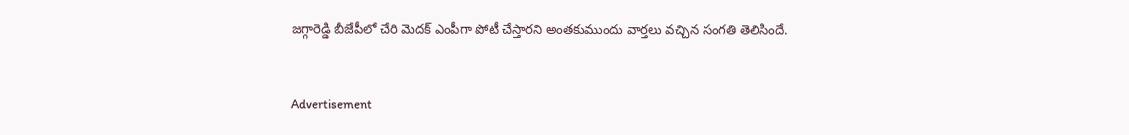జగ్గారెడ్డి బీజేపీలో చేరి మెదక్ ఎంపీగా పోటీ చేస్తారని అంతకుముందు వార్తలు వచ్చిన సంగతి తెలిసిందే.


Advertisement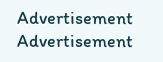Advertisement
Advertisement